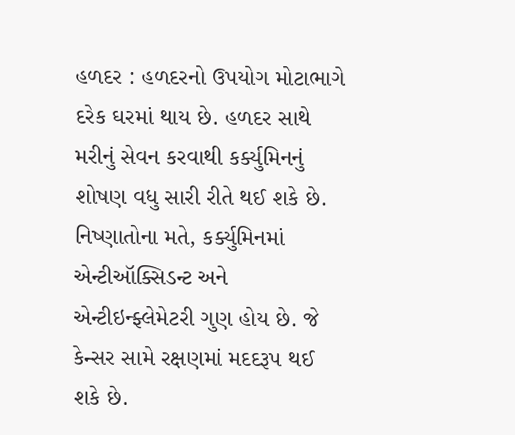હળદર : હળદરનો ઉપયોગ મોટાભાગે દરેક ઘરમાં થાય છે. હળદર સાથે મરીનું સેવન કરવાથી કર્ક્યુમિનનું શોષણ વધુ સારી રીતે થઈ શકે છે. નિષ્ણાતોના મતે, કર્ક્યુમિનમાં એન્ટીઑક્સિડન્ટ અને એન્ટીઇન્ફ્લેમેટરી ગુણ હોય છે. જે કેન્સર સામે રક્ષણમાં મદદરૂપ થઈ શકે છે.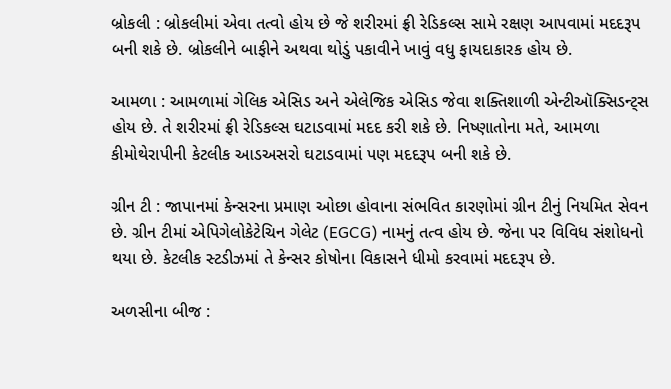બ્રોકલી : બ્રોકલીમાં એવા તત્વો હોય છે જે શરીરમાં ફ્રી રેડિકલ્સ સામે રક્ષણ આપવામાં મદદરૂપ બની શકે છે. બ્રોકલીને બાફીને અથવા થોડું પકાવીને ખાવું વધુ ફાયદાકારક હોય છે.

આમળા : આમળામાં ગેલિક એસિડ અને એલેજિક એસિડ જેવા શક્તિશાળી એન્ટીઑક્સિડન્ટ્સ હોય છે. તે શરીરમાં ફ્રી રેડિકલ્સ ઘટાડવામાં મદદ કરી શકે છે. નિષ્ણાતોના મતે, આમળા કીમોથેરાપીની કેટલીક આડઅસરો ઘટાડવામાં પણ મદદરૂપ બની શકે છે.

ગ્રીન ટી : જાપાનમાં કેન્સરના પ્રમાણ ઓછા હોવાના સંભવિત કારણોમાં ગ્રીન ટીનું નિયમિત સેવન છે. ગ્રીન ટીમાં એપિગેલોકેટેચિન ગેલેટ (EGCG) નામનું તત્વ હોય છે. જેના પર વિવિધ સંશોધનો થયા છે. કેટલીક સ્ટડીઝમાં તે કેન્સર કોષોના વિકાસને ધીમો કરવામાં મદદરૂપ છે.

અળસીના બીજ :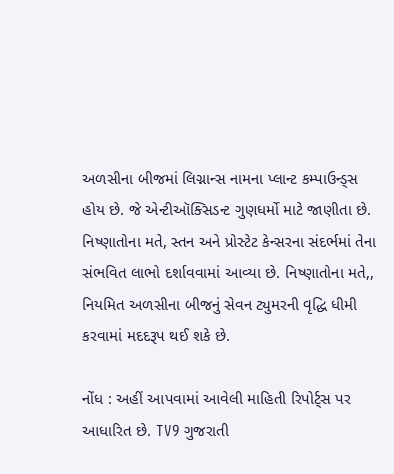અળસીના બીજમાં લિગ્નાન્સ નામના પ્લાન્ટ કમ્પાઉન્ડ્સ હોય છે. જે એન્ટીઑક્સિડન્ટ ગુણધર્મો માટે જાણીતા છે. નિષ્ણાતોના મતે, સ્તન અને પ્રોસ્ટેટ કેન્સરના સંદર્ભમાં તેના સંભવિત લાભો દર્શાવવામાં આવ્યા છે. નિષ્ણાતોના મતે,, નિયમિત અળસીના બીજનું સેવન ટ્યુમરની વૃદ્ધિ ધીમી કરવામાં મદદરૂપ થઈ શકે છે.

નોંધ : અહીં આપવામાં આવેલી માહિતી રિપોર્ટ્સ પર આધારિત છે. TV9 ગુજરાતી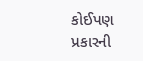કોઈપણ પ્રકારની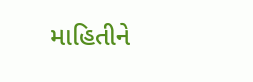માહિતીને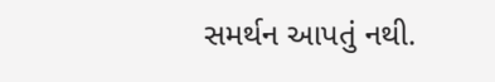સમર્થન આપતું નથી.